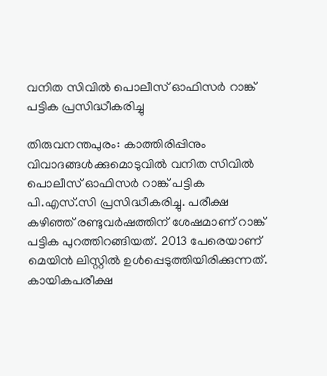വനിത സിവിൽ പൊലീസ് ഓഫിസർ റാങ്ക് പട്ടിക പ്രസിദ്ധീകരിച്ചു

തിരുവനന്തപുരം: കാത്തിരിപ്പിനും വിവാദങ്ങൾക്കുമൊടുവിൽ വനിത സിവിൽ പൊലീസ് ഓഫിസർ റാങ്ക് പട്ടിക പി.എസ്.സി പ്രസിദ്ധീകരിച്ചു. പരീക്ഷ കഴിഞ്ഞ് രണ്ടുവർഷത്തിന് ശേഷമാണ് റാങ്ക് പട്ടിക പുറത്തിറങ്ങിയത്. 2013 പേരെയാണ് മെയിൻ ലിസ്റ്റിൽ ഉൾപ്പെടുത്തിയിരിക്കുന്നത്. കായികപരീക്ഷ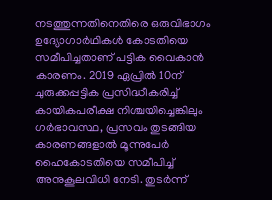നടത്തുന്നതിനെതിരെ ഒരുവിഭാഗം ഉദ്യോഗാർഥികൾ കോടതിയെ സമീപിച്ചതാണ് പട്ടിക വൈകാൻ കാരണം. 2019 ഏപ്രിൽ 10ന് ചുരുക്കപ്പട്ടിക പ്രസിദ്ധീകരിച്ച് കായികപരീക്ഷ നിശ്ചയിച്ചെങ്കിലും ഗർഭാവസ്ഥ, പ്രസവം തുടങ്ങിയ കാരണങ്ങളാൽ മൂന്നുപേർ ഹൈകോടതിയെ സമീപിച്ച് അനുകൂലവിധി നേടി. തുടർന്ന്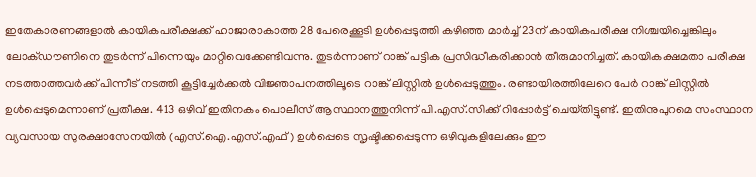ഇതേകാരണങ്ങളാൽ കായികപരീക്ഷക്ക് ഹാജാരാകാത്ത 28 പേരെക്കൂടി ഉൾപ്പെടുത്തി കഴിഞ്ഞ മാർച്ച് 23ന് കായികപരീക്ഷ നിശ്ചയിച്ചെങ്കിലും ലോക്ഡൗണിനെ തുടർന്ന് പിന്നെയും മാറ്റിവെക്കേണ്ടിവന്നു. തുടർന്നാണ് റാങ്ക് പട്ടിക പ്രസിദ്ധീകരിക്കാൻ തീരുമാനിച്ചത്. കായികക്ഷമതാ പരീക്ഷ നടത്താത്തവർക്ക്‌ പിന്നീട്‌ നടത്തി കൂട്ടിച്ചേർക്കൽ വിജ്ഞാപനത്തിലൂടെ റാങ്ക്‌ ലിസ്റ്റിൽ ഉൾപ്പെടുത്തും. രണ്ടായിരത്തിലേറെ പേർ റാങ്ക്‌ ലിസ്റ്റിൽ ഉൾപ്പെടുമെന്നാണ്‌ പ്രതീക്ഷ‌. 413 ഒഴിവ്‌ ഇതിനകം പൊലീസ്‌ ആസ്ഥാനത്തുനിന്ന്‌ പി.എസ്‌.സിക്ക്‌ റിപ്പോർട്ട്‌ ചെയ്‌തിട്ടുണ്ട്‌. ഇതിനുപുറമെ സംസ്ഥാന വ്യവസായ സുരക്ഷാസേനയിൽ (എസ്‌.ഐ.എസ്‌.എഫ്) ഉൾപ്പെടെ ‌സൃഷ്ടിക്കപ്പെടുന്ന ഒഴിവുകളിലേക്കും ഈ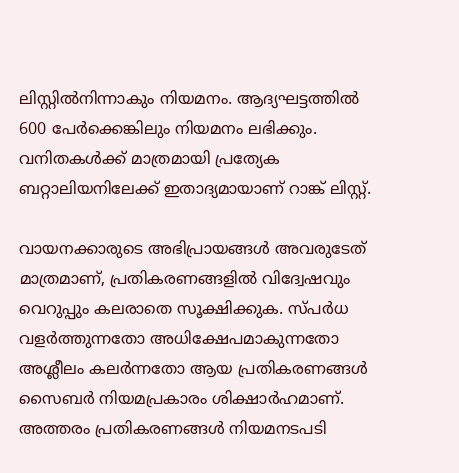ലിസ്റ്റിൽനിന്നാകും നിയമനം. ആദ്യഘട്ടത്തിൽ 600 പേർക്കെങ്കിലും നിയമനം ലഭിക്കും. വനിതകൾക്ക് മാത്രമായി പ്രത്യേക ബറ്റാലിയനിലേക്ക്‌ ഇതാദ്യമായാണ്‌ റാങ്ക്‌ ലിസ്റ്റ്.

വായനക്കാരുടെ അഭിപ്രായങ്ങള്‍ അവരുടേത് മാത്രമാണ്, പ്രതികരണങ്ങളിൽ വിദ്വേഷവും വെറുപ്പും കലരാതെ സൂക്ഷിക്കുക. സ്പർധ വളർത്തുന്നതോ അധിക്ഷേപമാകുന്നതോ അശ്ലീലം കലർന്നതോ ആയ പ്രതികരണങ്ങൾ സൈബർ നിയമപ്രകാരം ശിക്ഷാർഹമാണ്. അത്തരം പ്രതികരണങ്ങൾ നിയമനടപടി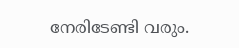നേരിടേണ്ടി വരും.